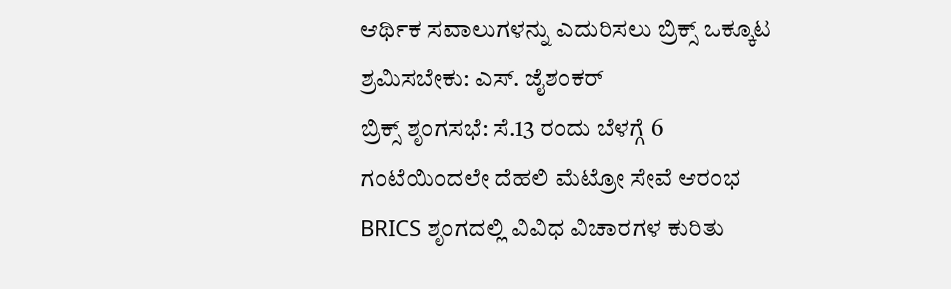ಆರ್ಥಿಕ ಸವಾಲುಗಳನ್ನು ಎದುರಿಸಲು ಬ್ರಿಕ್ಸ್ ಒಕ್ಕೂಟ ಶ್ರಮಿಸಬೇಕು: ಎಸ್. ಜೈಶಂಕರ್
ಬ್ರಿಕ್ಸ್ ಶೃಂಗಸಭೆ: ಸೆ.13 ರಂದು ಬೆಳಗ್ಗೆ 6 ಗಂಟೆಯಿಂದಲೇ ದೆಹಲಿ ಮೆಟ್ರೋ ಸೇವೆ ಆರಂಭ
BRICS ಶೃಂಗದಲ್ಲಿ ವಿವಿಧ ವಿಚಾರಗಳ ಕುರಿತು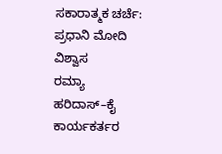ಸಕಾರಾತ್ಮಕ ಚರ್ಚೆ: ಪ್ರಧಾನಿ ಮೋದಿ ವಿಶ್ವಾಸ
ರಮ್ಯಾ ಹರಿದಾಸ್–ಕೈ ಕಾರ್ಯಕರ್ತರ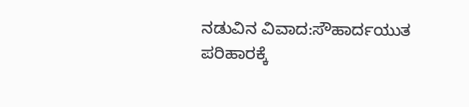ನಡುವಿನ ವಿವಾದ:ಸೌಹಾರ್ದಯುತ ಪರಿಹಾರಕ್ಕೆ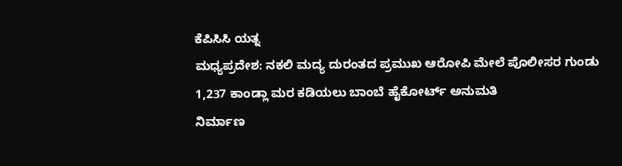ಕೆಪಿಸಿಸಿ ಯತ್ನ
ಮಧ್ಯಪ್ರದೇಶ: ನಕಲಿ ಮದ್ಯ ದುರಂತದ ಪ್ರಮುಖ ಆರೋಪಿ ಮೇಲೆ ಪೊಲೀಸರ ಗುಂಡು
1,237 ಕಾಂಡ್ಲಾ ಮರ ಕಡಿಯಲು ಬಾಂಬೆ ಹೈಕೋರ್ಟ್ ಅನುಮತಿ
ನಿರ್ಮಾಣ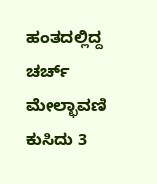ಹಂತದಲ್ಲಿದ್ದ ಚರ್ಚ್ ಮೇಲ್ಛಾವಣಿ ಕುಸಿದು 3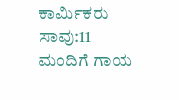ಕಾರ್ಮಿಕರು ಸಾವು:11 ಮಂದಿಗೆ ಗಾಯ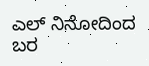ಎಲ್ ನಿನೋದಿಂದ ಬರ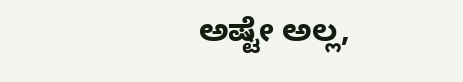ಅಷ್ಟೇ ಅಲ್ಲ,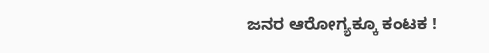ಜನರ ಆರೋಗ್ಯಕ್ಕೂ ಕಂಟಕ !